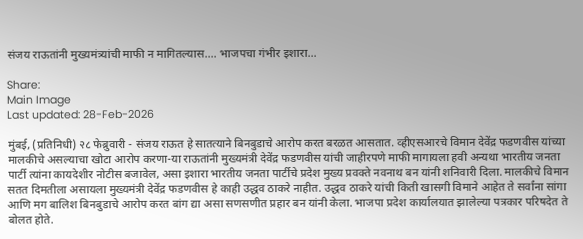संजय राऊतांनी मुख्यमंत्र्यांची माफी न मागितल्यास.... भाजपचा गंभीर इशारा...

Share:
Main Image
Last updated: 28-Feb-2026

मुंबई, (प्रतिनिधी) २८ फेब्रुवारी - संजय राऊत हे सातत्याने बिनबुडाचे आरोप करत बरळत आसतात. व्हीएसआरचे विमान देवेंद्र फडणवीस यांच्या मालकीचे असल्याचा खोटा आरोप करणा-या राऊतांनी मुख्यमंत्री देवेंद्र फडणवीस यांची जाहीरपणे माफी मागायला हवी अन्यथा भारतीय जनता पार्टी त्यांना कायदेशीर नोटीस बजावेल, असा इशारा भारतीय जनता पार्टीचे प्रदेश मुख्य प्रवक्ते नवनाथ बन यांनी शनिवारी दिला. मालकीचे विमान सतत दिमतीला असायला मुख्यमंत्री देवेंद्र फडणवीस हे काही उद्धव ठाकरे नाहीत. उद्धव ठाकरे यांची किती खासगी विमाने आहेत ते सर्वांना सांगा आणि मग बालिश बिनबुडाचे आरोप करत बांग द्या असा सणसणीत प्रहार बन यांनी केला. भाजपा प्रदेश कार्यालयात झालेल्या पत्रकार परिषदेत ते बोलत होते.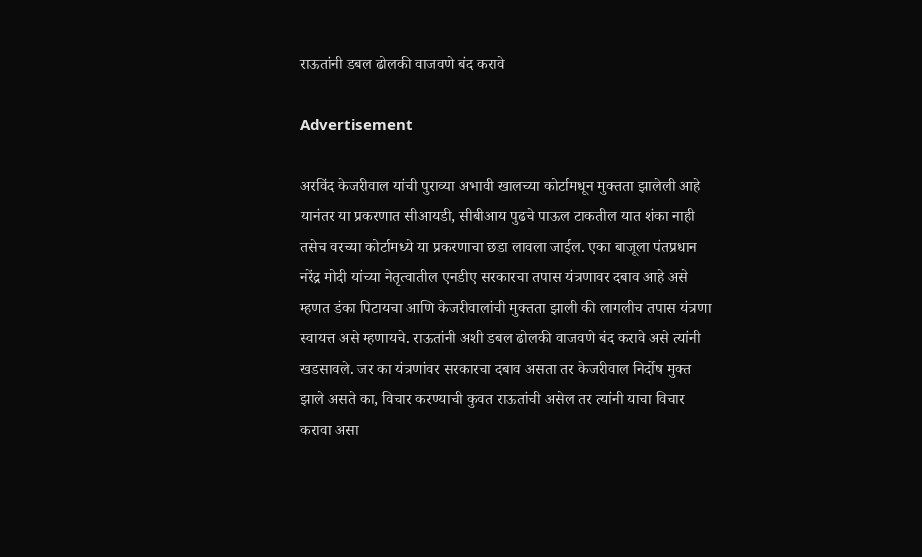राऊतांनी डबल ढोलकी वाजवणे बंद करावे

Advertisement

अरविंद केजरीवाल यांची पुराव्या अभावी खालच्या कोर्टामधून मुक्तता झालेली आहे यानंतर या प्रकरणात सीआयडी, सीबीआय पुढचे पाऊल टाकतील यात शंका नाही तसेच वरच्या कोर्टामध्ये या प्रकरणाचा छडा लावला जाईल. एका बाजूला पंतप्रधान नरेंद्र मोदी यांच्या नेतृत्वातील एनडीए सरकारचा तपास यंत्रणावर दबाव आहे असे म्हणत डंका पिटायचा आणि केजरीवालांची मुक्तता झाली की लागलीच तपास यंत्रणा स्वायत्त असे म्हणायचे. राऊतांनी अशी डबल ढोलकी वाजवणे बंद करावे असे त्यांनी खडसावले. जर का यंत्रणांवर सरकारचा दबाव असता तर केजरीवाल निर्दोष मुक्त झाले असते का, विचार करण्याची कुवत राऊतांची असेल तर त्यांनी याचा विचार करावा असा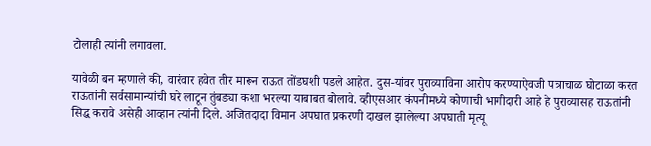टोलाही त्यांनी लगावला.

यावेळी बन म्हणाले की, वारंवार हवेत तीर मारून राऊत तोंडघशी पडले आहेत. दुस-यांवर पुराव्याविना आरोप करण्याऐवजी पत्राचाळ घोटाळा करत राऊतांनी सर्वसामान्यांची घरे लाटून तुंबड्या कशा भरल्या याबाबत बोलावे. व्हीएसआर कंपनीमध्ये कोणाची भागीदारी आहे हे पुराव्यासह राऊतांनी सिद्ध करावे असेही आव्हान त्यांनी दिले. अजितदादा विमान अपघात प्रकरणी दाखल झालेल्या अपघाती मृत्यू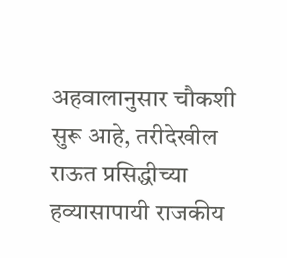अहवालानुसार चौकशी सुरू आहे, तरीदेखील राऊत प्रसिद्धीच्या हव्यासापायी राजकीय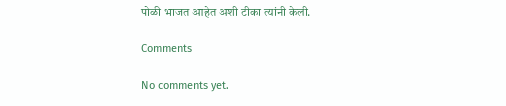पोळी भाजत आहेत अशी टीका त्यांनी केली.

Comments

No comments yet.